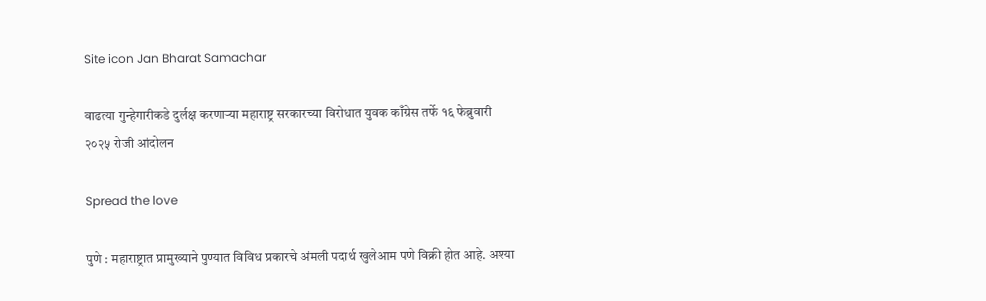Site icon Jan Bharat Samachar

वाढत्या गुन्हेगारीकडे दुर्लक्ष करणाऱ्या महाराष्ट्र सरकारच्या विरोधात युवक काँग्रेस तर्फे १६ फेब्रुवारी २०२५ रोजी आंदोलन

Spread the love

पुणे : महाराष्ट्रात प्रामुख्याने पुण्यात विविध प्रकारचे अंमली पदार्थ खुलेआम पणे विक्री होत आहे. अश्या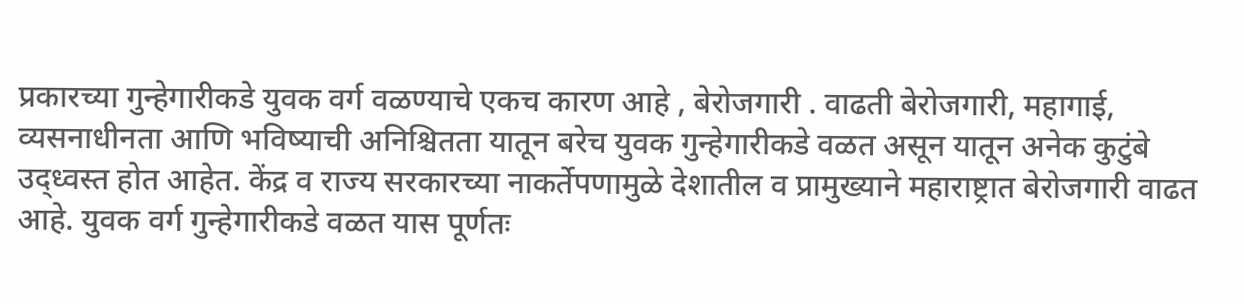प्रकारच्या गुन्हेगारीकडे युवक वर्ग वळण्याचे एकच कारण आहे , बेरोजगारी . वाढती बेरोजगारी, महागाई, व्यसनाधीनता आणि भविष्याची अनिश्चितता यातून बरेच युवक गुन्हेगारीकडे वळत असून यातून अनेक कुटुंबे उद्ध्वस्त होत आहेत. केंद्र व राज्य सरकारच्या नाकर्तेपणामुळे देशातील व प्रामुख्याने महाराष्ट्रात बेरोजगारी वाढत आहे. युवक वर्ग गुन्हेगारीकडे वळत यास पूर्णतः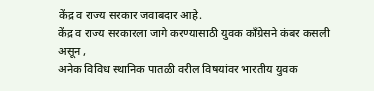केंद्र व राज्य सरकार जवाबदार आहे.
केंद्र व राज्य सरकारला जागे करण्यासाठी युवक काँग्रेसने कंबर कसली असून ,
अनेक विविध स्थानिक पातळी वरील विषयांवर भारतीय युवक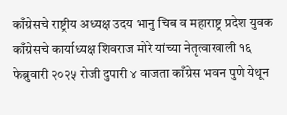काँग्रेसचे राष्ट्रीय अध्यक्ष उदय भानु चिब व महाराष्ट्र प्रदेश युवक काँग्रेसचे कार्याध्यक्ष शिवराज मोरे यांच्या नेतृत्वाखाली १६ फेब्रुवारी २०२५ रोजी दुपारी ४ वाजता काँग्रेस भवन पुणे येथून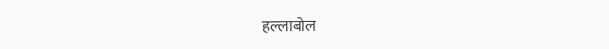हल्लाबोल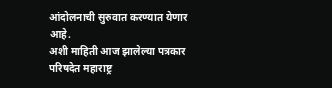आंदोलनाची सुरुवात करण्यात येणार आहे.
अशी माहिती आज झालेल्या पत्रकार परिषदेत महाराष्ट्र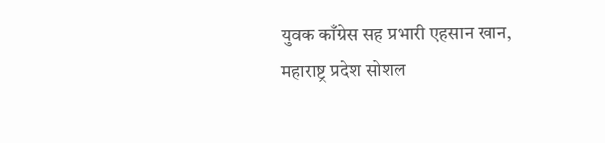युवक काँग्रेस सह प्रभारी एहसान खान, महाराष्ट्र प्रदेश सोशल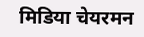मिडिया चेयरमन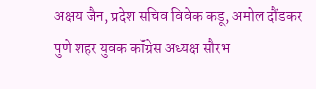अक्षय जैन, प्रदेश सचिव विवेक कडू, अमोल दौंडकर
पुणे शहर युवक कॉंग्रेस अध्यक्ष सौरभ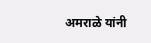अमराळे यांनी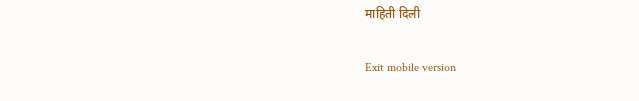माहिती दिली

Exit mobile version